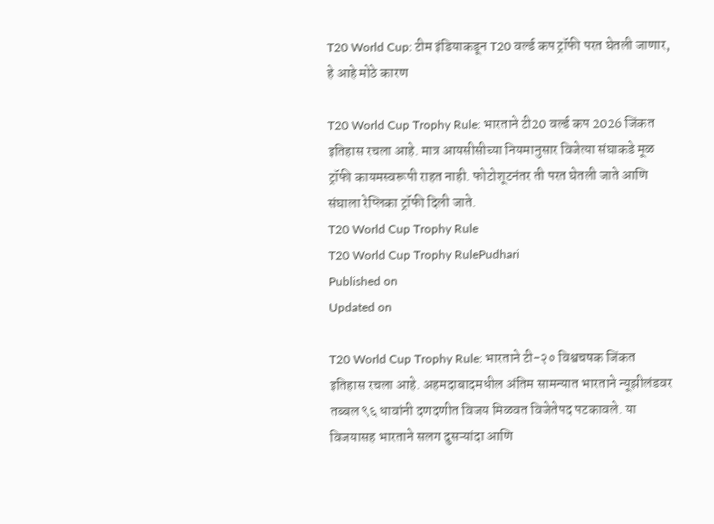T20 World Cup: टीम इंडियाकडून T20 वर्ल्ड कप ट्रॉफी परत घेतली जाणार, हे आहे मोठे कारण

T20 World Cup Trophy Rule: भारताने टी20 वर्ल्ड कप 2026 जिंकत इतिहास रचला आहे. मात्र आयसीसीच्या नियमानुसार विजेत्या संघाकडे मूळ ट्रॉफी कायमस्वरूपी राहत नाही. फोटोशूटनंतर ती परत घेतली जाते आणि संघाला रेप्लिका ट्रॉफी दिली जाते.
T20 World Cup Trophy Rule
T20 World Cup Trophy RulePudhari
Published on
Updated on

T20 World Cup Trophy Rule: भारताने टी-२० विश्वचषक जिंकत इतिहास रचला आहे. अहमदाबादमधील अंतिम सामन्यात भारताने न्यूझीलंडवर तब्बल ९६ धावांनी दणदणीत विजय मिळवत विजेतेपद पटकावले. या विजयासह भारताने सलग दुसऱ्यांदा आणि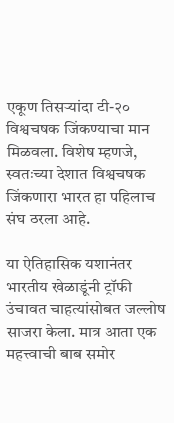एकूण तिसऱ्यांदा टी-२० विश्वचषक जिंकण्याचा मान मिळवला. विशेष म्हणजे, स्वतःच्या देशात विश्वचषक जिंकणारा भारत हा पहिलाच संघ ठरला आहे.

या ऐतिहासिक यशानंतर भारतीय खेळाडूंनी ट्रॉफी उंचावत चाहत्यांसोबत जल्लोष साजरा केला. मात्र आता एक महत्त्वाची बाब समोर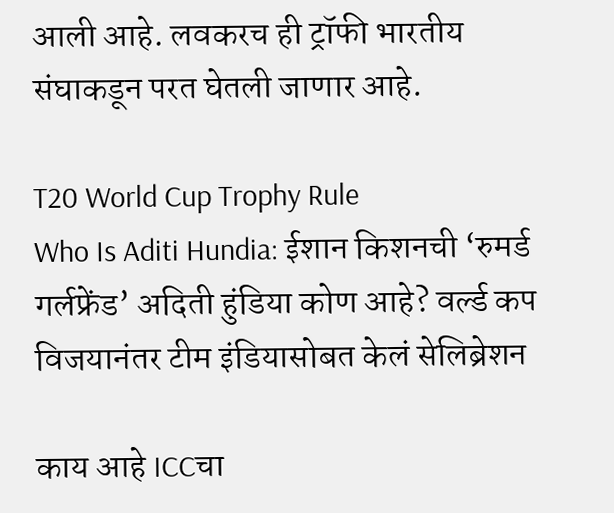आली आहे. लवकरच ही ट्रॉफी भारतीय संघाकडून परत घेतली जाणार आहे.

T20 World Cup Trophy Rule
Who Is Aditi Hundia: ईशान किशनची ‘रुमर्ड गर्लफ्रेंड’ अदिती हुंडिया कोण आहे? वर्ल्ड कप विजयानंतर टीम इंडियासोबत केलं सेलिब्रेशन

काय आहे ICCचा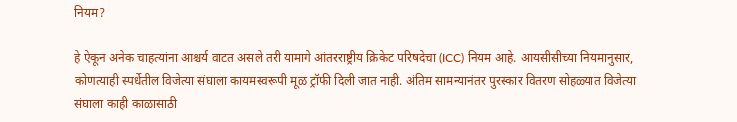नियम?

हे ऐकून अनेक चाहत्यांना आश्चर्य वाटत असले तरी यामागे आंतरराष्ट्रीय क्रिकेट परिषदेचा (ICC) नियम आहे. आयसीसीच्या नियमानुसार, कोणत्याही स्पर्धेतील विजेत्या संघाला कायमस्वरूपी मूळ ट्रॉफी दिली जात नाही. अंतिम सामन्यानंतर पुरस्कार वितरण सोहळ्यात विजेत्या संघाला काही काळासाठी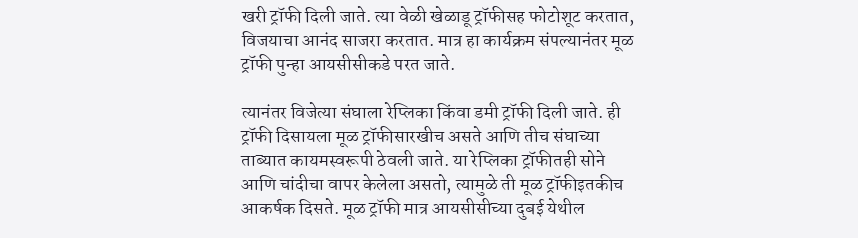खरी ट्रॉफी दिली जाते. त्या वेळी खेळाडू ट्रॉफीसह फोटोशूट करतात, विजयाचा आनंद साजरा करतात. मात्र हा कार्यक्रम संपल्यानंतर मूळ ट्रॉफी पुन्हा आयसीसीकडे परत जाते.

त्यानंतर विजेत्या संघाला रेप्लिका किंवा डमी ट्रॉफी दिली जाते. ही ट्रॉफी दिसायला मूळ ट्रॉफीसारखीच असते आणि तीच संघाच्या ताब्यात कायमस्वरूपी ठेवली जाते. या रेप्लिका ट्रॉफीतही सोने आणि चांदीचा वापर केलेला असतो, त्यामुळे ती मूळ ट्रॉफीइतकीच आकर्षक दिसते. मूळ ट्रॉफी मात्र आयसीसीच्या दुबई येथील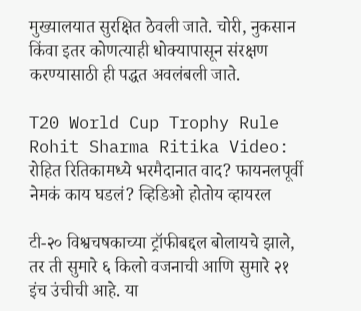मुख्यालयात सुरक्षित ठेवली जाते. चोरी, नुकसान किंवा इतर कोणत्याही धोक्यापासून संरक्षण करण्यासाठी ही पद्धत अवलंबली जाते.

T20 World Cup Trophy Rule
Rohit Sharma Ritika Video: रोहित रितिकामध्ये भरमैदानात वाद? फायनलपूर्वी नेमकं काय घडलं? व्हिडिओ होतोय व्हायरल

टी-२० विश्वचषकाच्या ट्रॉफीबद्दल बोलायचे झाले, तर ती सुमारे ६ किलो वजनाची आणि सुमारे २१ इंच उंचीची आहे. या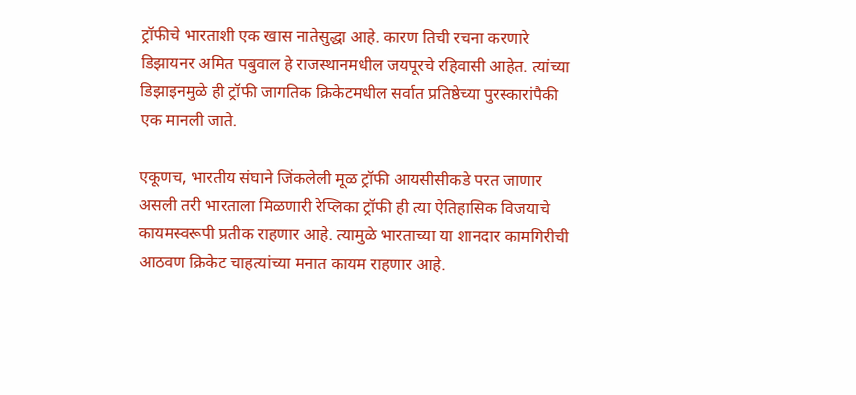ट्रॉफीचे भारताशी एक खास नातेसुद्धा आहे. कारण तिची रचना करणारे डिझायनर अमित पबुवाल हे राजस्थानमधील जयपूरचे रहिवासी आहेत. त्यांच्या डिझाइनमुळे ही ट्रॉफी जागतिक क्रिकेटमधील सर्वात प्रतिष्ठेच्या पुरस्कारांपैकी एक मानली जाते.

एकूणच, भारतीय संघाने जिंकलेली मूळ ट्रॉफी आयसीसीकडे परत जाणार असली तरी भारताला मिळणारी रेप्लिका ट्रॉफी ही त्या ऐतिहासिक विजयाचे कायमस्वरूपी प्रतीक राहणार आहे. त्यामुळे भारताच्या या शानदार कामगिरीची आठवण क्रिकेट चाहत्यांच्या मनात कायम राहणार आहे.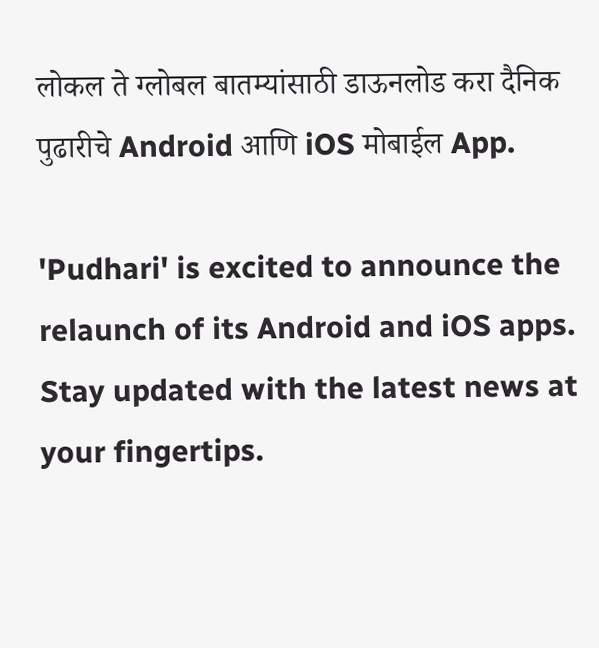लोकल ते ग्लोबल बातम्यांसाठी डाऊनलोड करा दैनिक पुढारीचे Android आणि iOS मोबाईल App.

'Pudhari' is excited to announce the relaunch of its Android and iOS apps. Stay updated with the latest news at your fingertips.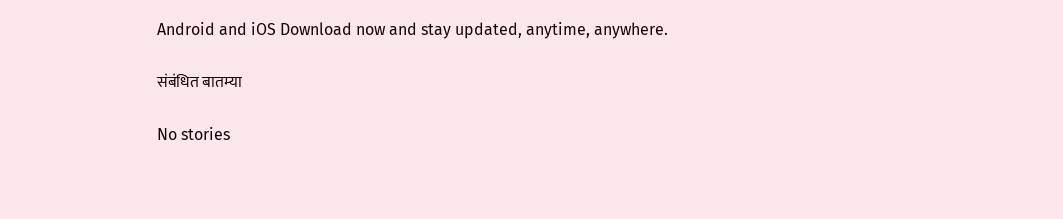Android and iOS Download now and stay updated, anytime, anywhere.

संबंधित बातम्या

No stories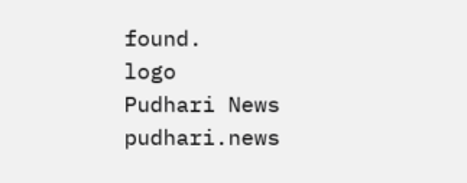found.
logo
Pudhari News
pudhari.news